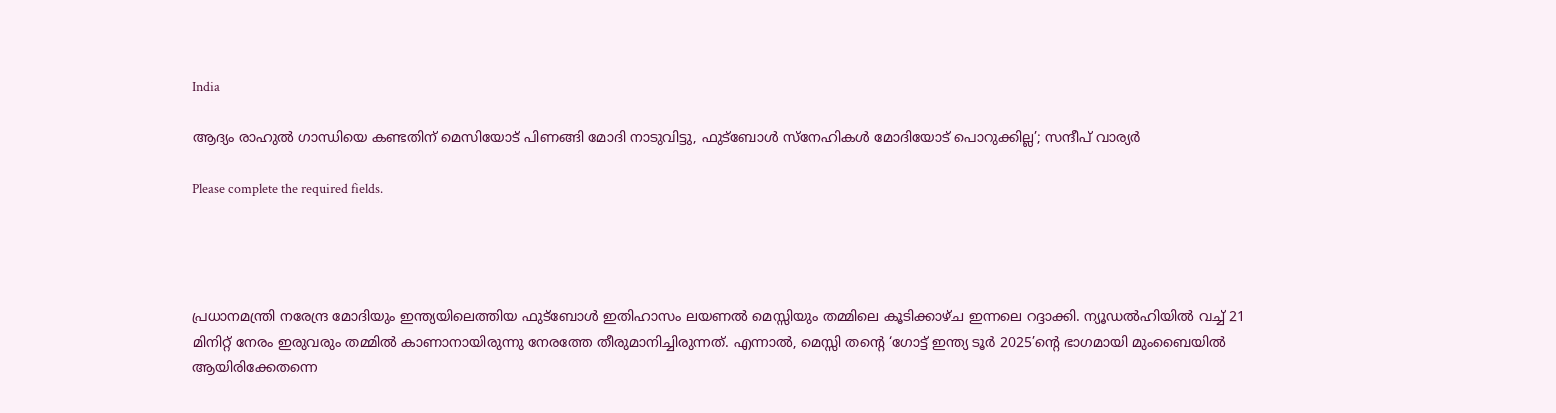India

ആദ്യം രാഹുൽ ഗാന്ധിയെ കണ്ടതിന് മെസിയോട് പിണങ്ങി മോദി നാടുവിട്ടു, ഫുട്ബോൾ സ്നേഹികൾ മോദിയോട് പൊറുക്കില്ല’; സന്ദീപ് വാര്യർ

Please complete the required fields.




പ്രധാനമന്ത്രി നരേന്ദ്ര മോദിയും ഇന്ത്യയിലെത്തിയ ഫുട്ബോൾ ഇതിഹാസം ലയണൽ മെസ്സിയും തമ്മിലെ കൂടിക്കാഴ്ച ഇന്നലെ റദ്ദാക്കി. ന്യൂഡൽഹിയിൽ വച്ച് 21 മിനിറ്റ് നേരം ഇരുവരും തമ്മിൽ കാണാനായിരുന്നു നേരത്തേ തീരുമാനിച്ചിരുന്നത്. എന്നാൽ, മെസ്സി തന്റെ ‘ഗോട്ട് ഇന്ത്യ ടൂർ 2025’ന്റെ ഭാഗമായി മുംബൈയിൽ ആയിരിക്കേതന്നെ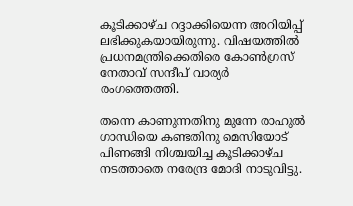കൂടിക്കാഴ്ച റദ്ദാക്കിയെന്ന അറിയിപ്പ് ലഭിക്കുകയായിരുന്നു. വിഷയത്തിൽ പ്രധനമന്ത്രിക്കെതിരെ കോൺഗ്രസ് നേതാവ് സന്ദീപ് വാര്യർ രംഗത്തെത്തി.

തന്നെ കാണുന്നതിനു മുന്നേ രാഹുൽ ഗാന്ധിയെ കണ്ടതിനു മെസിയോട് പിണങ്ങി നിശ്ചയിച്ച കൂടിക്കാഴ്ച നടത്താതെ നരേന്ദ്ര മോദി നാടുവിട്ടു.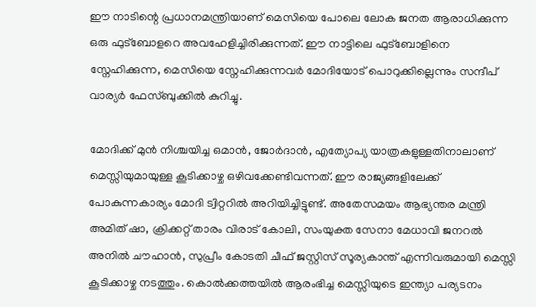ഈ നാടിന്റെ പ്രധാനമന്ത്രിയാണ് മെസിയെ പോലെ ലോക ജനത ആരാധിക്കുന്ന ഒരു ഫുട്ബോളറെ അവഹേളിച്ചിരിക്കുന്നത്. ഈ നാട്ടിലെ ഫുട്ബോളിനെ സ്നേഹിക്കുന്ന, മെസിയെ സ്നേഹിക്കുന്നവർ മോദിയോട് പൊറുക്കില്ലെന്നും സന്ദീപ് വാര്യർ ഫേസ്ബുക്കിൽ കുറിച്ചു.

മോദിക്ക് മുൻ നിശ്ചയിച്ച ഒമാൻ, ജോർദാൻ, എത്യോപ്യ യാത്രകളുള്ളതിനാലാണ് മെസ്സിയുമായുള്ള കൂടിക്കാഴ്ച ഒഴിവക്കേണ്ടിവന്നത്. ഈ രാജ്യങ്ങളിലേക്ക് പോകുന്നകാര്യം മോദി ട്വിറ്ററിൽ അറിയിച്ചിട്ടുണ്ട്. അതേസമയം ആഭ്യന്തര മന്ത്രി അമിത് ഷാ, ക്രിക്കറ്റ് താരം വിരാട് കോലി, സംയുക്ത സേനാ മേധാവി ജനറൽ അനിൽ ചൗഹാൻ, സുപ്രീം കോടതി ചീഫ് ജസ്റ്റിസ് സൂര്യകാന്ത് എന്നിവരുമായി മെസ്സി കൂടിക്കാഴ്ച നടത്തും. കൊൽക്കത്തയിൽ ആരംഭിച്ച മെസ്സിയുടെ ഇന്ത്യാ പര്യടനം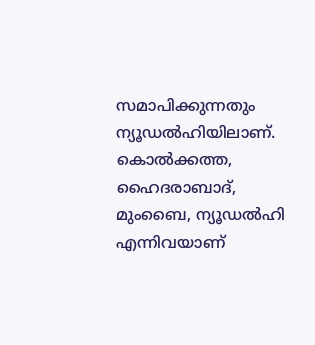സമാപിക്കുന്നതും ന്യൂഡൽഹിയിലാണ്. കൊൽക്കത്ത, ഹൈദരാബാദ്, മുംബൈ, ന്യൂഡൽഹി എന്നിവയാണ്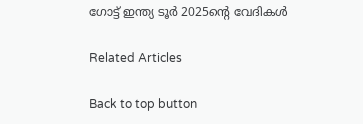ഗോട്ട് ഇന്ത്യ ടൂർ 2025ന്റെ വേദികൾ

Related Articles

Back to top button